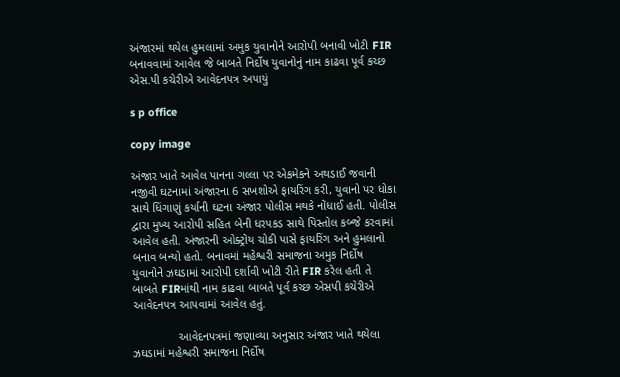અંજારમાં થયેલ હુમલામાં અમુક યુવાનોને આરોપી બનાવી ખોટી FIR બનાવવામાં આવેલ જે બાબતે નિર્દોષ યુવાનોનું નામ કાઢવા પૂર્વ કચ્છ એસ.પી કચેરીએ આવેદનપત્ર અપાયું

s p office

copy image

અંજાર ખાતે આવેલ પાનના ગલ્લા પર એકમેકને અથડાઈ જવાની નજીવી ઘટનામાં અંજારના 6 સખશોએ ફાયરિંગ કરી, યુવાનો પર ધોકા સાથે ધિંગાણું કર્યાની ઘટના અંજાર પોલીસ મથકે નોંધાઈ હતી. પોલીસ દ્વારા મુખ્ય આરોપી સહિત બેની ધરપકડ સાથે પિસ્તોલ કબ્જે કરવામાં આવેલ હતી. અંજારની ઓક્ટ્રોય ચોકી પાસે ફાયરિંગ અને હુમલાનો બનાવ બન્યો હતો. બનાવમાં મહેશ્વરી સમાજના અમુક નિર્દોષ યુવાનોને ઝઘડામાં આરોપી દર્શાવી ખોટી રીતે FIR કરેલ હતી તે બાબતે FIRમાંથી નામ કાઢવા બાબતે પૂર્વ કચ્છ એસપી કચેરીએ આવેદનપત્ર આપવામાં આવેલ હતું.

              આવેદનપત્રમાં જણાવ્યા અનુસાર અંજાર ખાતે થયેલા ઝઘડામાં મહેશ્વરી સમાજના નિર્દોષ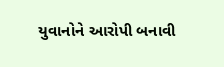યુવાનોને આરોપી બનાવી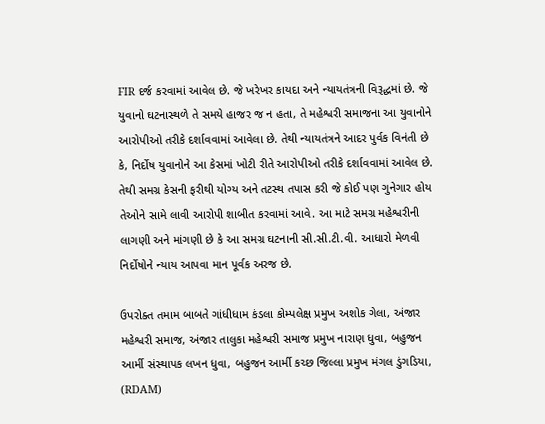FIR દર્જ કરવામાં આવેલ છે. જે ખરેખર કાયદા અને ન્યાયતંત્રની વિરૂદ્ધમાં છે. જે યુવાનો ઘટનાસ્થળે તે સમયે હાજર જ ન હતા, તે મહેશ્વરી સમાજના આ યુવાનોને આરોપીઓ તરીકે દર્શાવવામાં આવેલા છે. તેથી ન્યાયતંત્રને આદર પુર્વક વિનંતી છે કે, નિર્દોષ યુવાનોને આ કેસમાં ખોટી રીતે આરોપીઓ તરીકે દર્શાવવામાં આવેલ છે. તેથી સમગ્ર કેસની ફરીથી યોગ્ય અને તટસ્થ તપાસ કરી જે કોઈ પણ ગુનેગાર હોય તેઓને સામે લાવી આરોપી શાબીત કરવામાં આવે. આ માટે સમગ્ર મહેશ્વરીની લાગણી અને માંગણી છે કે આ સમગ્ર ઘટનાની સી.સી.ટી.વી. આધારો મેળવી નિર્દોષોને ન્યાય આપવા માન પૂર્વક અરજ છે.

ઉપરોક્ત તમામ બાબતે ગાંધીધામ કંડલા કોમ્પલેક્ષ પ્રમુખ અશોક ગેલા, અંજાર મહેશ્વરી સમાજ, અંજાર તાલુકા મહેશ્વરી સમાજ પ્રમુખ નારાણ ધુવા, બહુજન આર્મી સંસ્થાપક લખન ધુવા, બહુજન આર્મી કચ્છ જિલ્લા પ્રમુખ મંગલ ડુંગડિયા, (RDAM)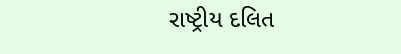રાષ્ટ્રીય દલિત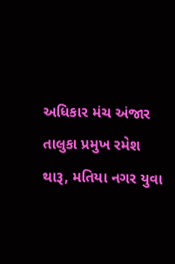અધિકાર મંચ અંજાર તાલુકા પ્રમુખ રમેશ થારૂ, મતિયા નગર યુવા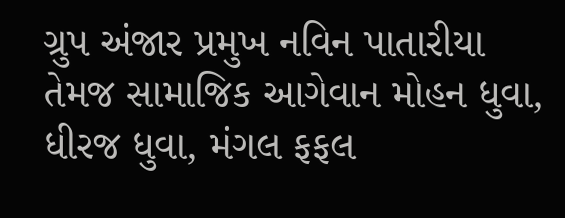ગ્રુપ અંજાર પ્રમુખ નવિન પાતારીયા તેમજ સામાજિક આગેવાન મોહન ધુવા, ધીરજ ધુવા, મંગલ ફફલ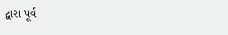દ્વારા પૂર્વ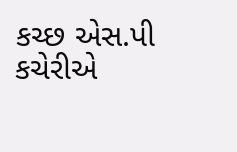કચ્છ એસ.પી કચેરીએ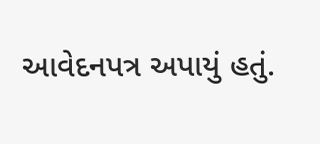આવેદનપત્ર અપાયું હતું.